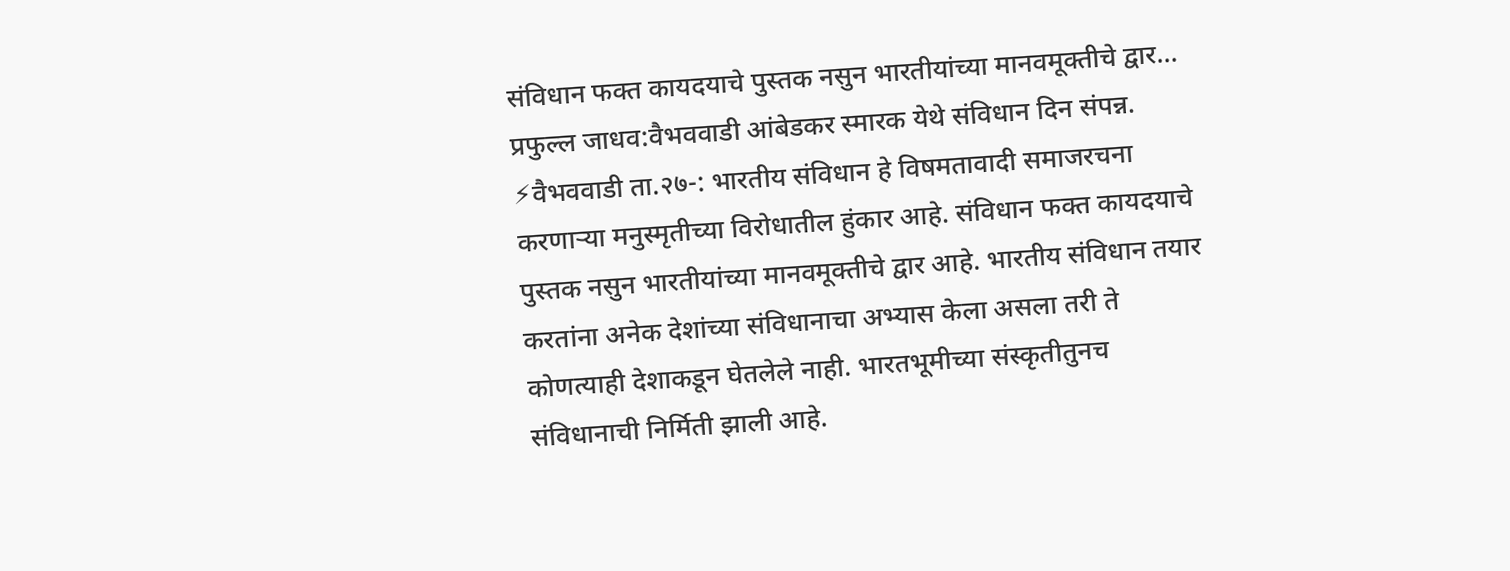संविधान फक्त कायदयाचे पुस्तक नसुन भारतीयांच्या मानवमूक्तीचे द्वार…
प्रफुल्ल जाधव:वैभववाडी आंबेडकर स्मारक येथे संविधान दिन संपन्न. ⚡वैभववाडी ता.२७-: भारतीय संविधान हे विषमतावादी समाजरचना करणाऱ्या मनुस्मृतीच्या विरोधातील हुंकार आहे. संविधान फक्त कायदयाचे पुस्तक नसुन भारतीयांच्या मानवमूक्तीचे द्वार आहे. भारतीय संविधान तयार करतांना अनेक देशांच्या संविधानाचा अभ्यास केला असला तरी ते कोणत्याही देशाकडून घेतलेले नाही. भारतभूमीच्या संस्कृतीतुनच संविधानाची निर्मिती झाली आहे.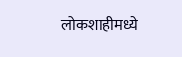लोकशाहीमध्ये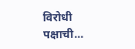विरोधी पक्षाची…